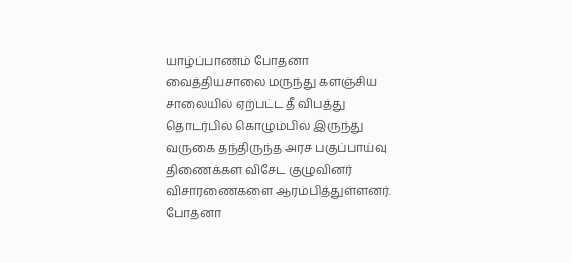யாழ்ப்பாணம் போதனா வைத்தியசாலை மருந்து களஞ்சிய சாலையில் ஏற்பட்ட தீ விபத்து தொடர்பில் கொழும்பில் இருந்து வருகை தந்திருந்த அரச பகுப்பாய்வு திணைக்கள விசேட குழுவினர் விசாரணைகளை ஆரம்பித்துள்ளனர்.
போதனா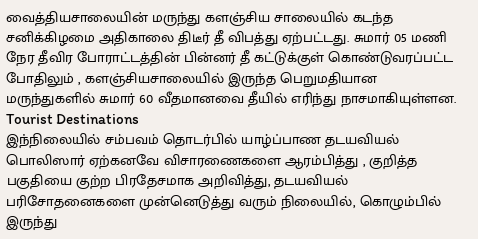வைத்தியசாலையின் மருந்து களஞ்சிய சாலையில் கடந்த சனிக்கிழமை அதிகாலை திடீர் தீ விபத்து ஏற்பட்டது. சுமார் 05 மணி நேர தீவிர போராட்டத்தின் பின்னர் தீ கட்டுக்குள் கொண்டுவரப்பட்ட போதிலும் , களஞ்சியசாலையில் இருந்த பெறுமதியான மருந்துகளில் சுமார் 60 வீதமானவை தீயில் எரிந்து நாசமாகியுள்ளன.
Tourist Destinations
இந்நிலையில் சம்பவம் தொடர்பில் யாழ்ப்பாண தடயவியல் பொலிஸார் ஏற்கனவே விசாரணைகளை ஆரம்பித்து , குறித்த பகுதியை குற்ற பிரதேசமாக அறிவித்து, தடயவியல் பரிசோதனைகளை முன்னெடுத்து வரும் நிலையில், கொழும்பில் இருந்து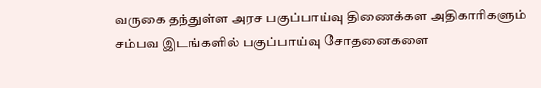வருகை தந்துள்ள அரச பகுப்பாய்வு திணைக்கள அதிகாரிகளும் சம்பவ இடங்களில் பகுப்பாய்வு சோதனைகளை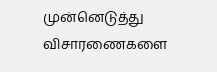முன்னெடுத்து விசாரணைகளை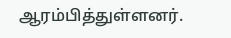ஆரம்பித்துள்ளனர்.